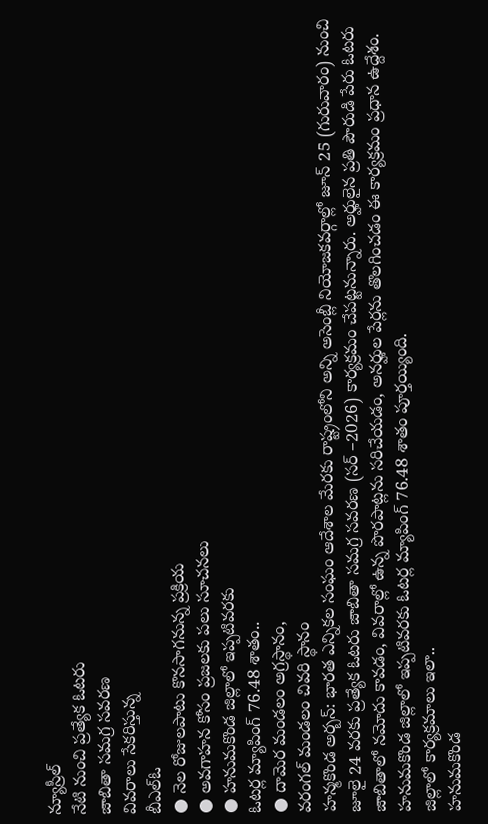న్యూస్రీల్
నేటి నుంచి ప్రత్యేక ఓటరు
జాబితా సమగ్ర సవరణ
వివరాలు సేకరిస్తున్న
బీఎల్ఓ
● నెల రోజులపాటు కొనసాగనున్న ప్రక్రియ
● అవగాహన కోసం ప్రజలకు పలు సూచనలు
● హనుమకొండ జిల్లాలో ఇప్పటివరకు
ఓటర్ల మ్యాపింగ్ 76.48 శాతం..
● దామెర మండలం అగ్రస్థానం,
వరంగల్ మండలం చివరి స్థానం
హన్మకొండ అర్బన్: భారత ఎన్నికల సంఘం ఆదేశాల మేరకు రాష్ట్రంలోని అన్ని అసెంబ్లీ నియోజకవర్గాల్లో జూన్ 25 (గురువారం) నుంచి జూలై 24 వరకు ప్రత్యేక ఓటరు జాబితా సమగ్ర సవరణ (సర్ –2026) కార్యక్రమం చేపట్టనున్నారు. అర్హులైన ప్రతి పౌరుడి పేరు ఓటరు జాబితాలో నమోదు కావడం, వివరాల్లో ఉన్న పొరపాట్లను సరిచేయడం, అనర్హుల పేర్లను తొలగించడం ఈ కార్యక్రమం ప్రధాన ఉద్దేశం. హనుమకొండ జిల్లాలో ఇప్పటివరకు ఓటర్ల మ్యాపింగ్ 76.48 శాతం పూర్తయ్యింది.
జిల్లాలో కార్యక్రమాలు ఇలా..
హనుమకొండ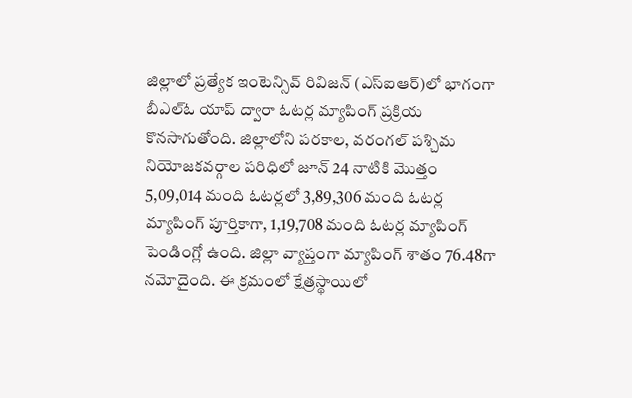జిల్లాలో ప్రత్యేక ఇంటెన్సివ్ రివిజన్ (ఎస్ఐఆర్)లో భాగంగా బీఎల్ఓ యాప్ ద్వారా ఓటర్ల మ్యాపింగ్ ప్రక్రియ కొనసాగుతోంది. జిల్లాలోని పరకాల, వరంగల్ పశ్చిమ నియోజకవర్గాల పరిధిలో జూన్ 24 నాటికి మొత్తం 5,09,014 మంది ఓటర్లలో 3,89,306 మంది ఓటర్ల మ్యాపింగ్ పూర్తికాగా, 1,19,708 మంది ఓటర్ల మ్యాపింగ్ పెండింగ్లో ఉంది. జిల్లా వ్యాప్తంగా మ్యాపింగ్ శాతం 76.48గా నమోదైంది. ఈ క్రమంలో క్షేత్రస్థాయిలో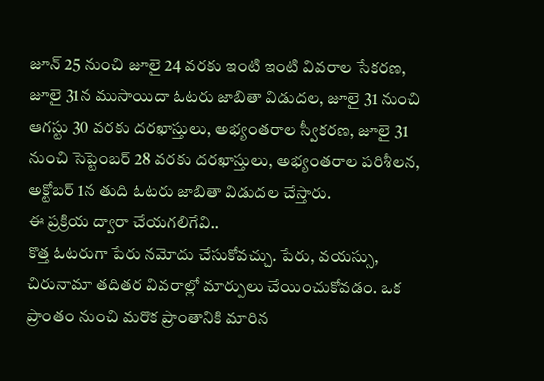జూన్ 25 నుంచి జూలై 24 వరకు ఇంటి ఇంటి వివరాల సేకరణ, జూలై 31న ముసాయిదా ఓటరు జాబితా విడుదల, జూలై 31 నుంచి ఆగస్టు 30 వరకు దరఖాస్తులు, అభ్యంతరాల స్వీకరణ, జూలై 31 నుంచి సెప్టెంబర్ 28 వరకు దరఖాస్తులు, అభ్యంతరాల పరిశీలన, అక్టోబర్ 1న తుది ఓటరు జాబితా విడుదల చేస్తారు.
ఈ ప్రక్రియ ద్వారా చేయగలిగేవి..
కొత్త ఓటరుగా పేరు నమోదు చేసుకోవచ్చు. పేరు, వయస్సు, చిరునామా తదితర వివరాల్లో మార్పులు చేయించుకోవడం. ఒక ప్రాంతం నుంచి మరొక ప్రాంతానికి మారిన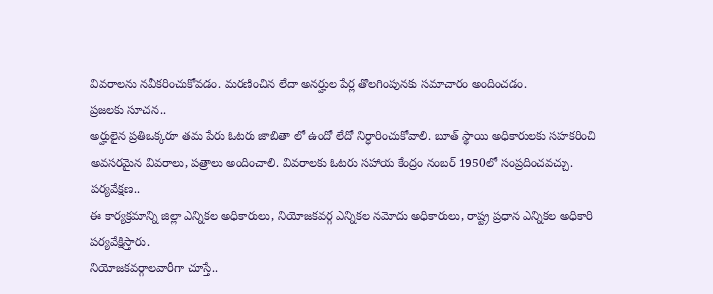వివరాలను నవీకరించుకోవడం. మరణించిన లేదా అనర్హుల పేర్ల తొలగింపునకు సమాచారం అందించడం.
ప్రజలకు సూచన..
అర్హులైన ప్రతిఒక్కరూ తమ పేరు ఓటరు జాబితా లో ఉందో లేదో నిర్ధారించుకోవాలి. బూత్ స్థాయి అధికారులకు సహకరించి అవసరమైన వివరాలు, పత్రాలు అందించాలి. వివరాలకు ఓటరు సహాయ కేంద్రం నంబర్ 1950లో సంప్రదించవచ్చు.
పర్యవేక్షణ..
ఈ కార్యక్రమాన్ని జిల్లా ఎన్నికల అధికారులు, నియోజకవర్గ ఎన్నికల నమోదు అధికారులు, రాష్ట్ర ప్రధాన ఎన్నికల అధికారి పర్యవేక్షిస్తారు.
నియోజకవర్గాలవారీగా చూస్తే..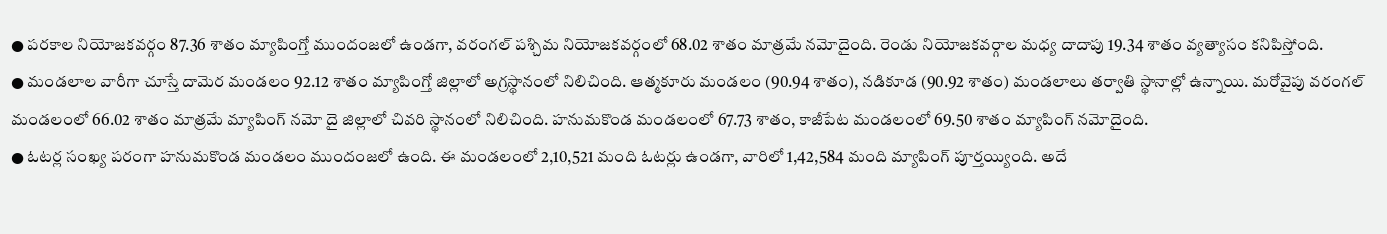● పరకాల నియోజకవర్గం 87.36 శాతం మ్యాపింగ్తో ముందంజలో ఉండగా, వరంగల్ పశ్చిమ నియోజకవర్గంలో 68.02 శాతం మాత్రమే నమోదైంది. రెండు నియోజకవర్గాల మధ్య దాదాపు 19.34 శాతం వ్యత్యాసం కనిపిస్తోంది.
● మండలాల వారీగా చూస్తే దామెర మండలం 92.12 శాతం మ్యాపింగ్తో జిల్లాలో అగ్రస్థానంలో నిలిచింది. ఆత్మకూరు మండలం (90.94 శాతం), నడికూడ (90.92 శాతం) మండలాలు తర్వాతి స్థానాల్లో ఉన్నాయి. మరోవైపు వరంగల్ మండలంలో 66.02 శాతం మాత్రమే మ్యాపింగ్ నమో దై జిల్లాలో చివరి స్థానంలో నిలిచింది. హనుమకొండ మండలంలో 67.73 శాతం, కాజీపేట మండలంలో 69.50 శాతం మ్యాపింగ్ నమోదైంది.
● ఓటర్ల సంఖ్య పరంగా హనుమకొండ మండలం ముందంజలో ఉంది. ఈ మండలంలో 2,10,521 మంది ఓటర్లు ఉండగా, వారిలో 1,42,584 మంది మ్యాపింగ్ పూర్తయ్యింది. అదే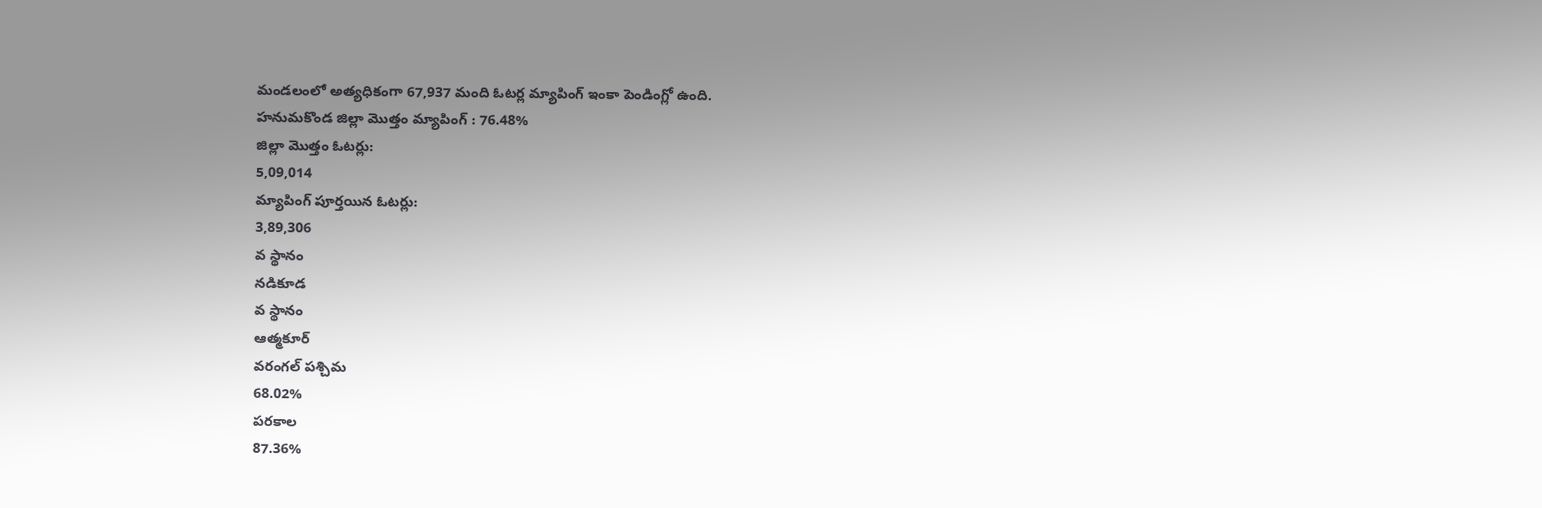మండలంలో అత్యధికంగా 67,937 మంది ఓటర్ల మ్యాపింగ్ ఇంకా పెండింగ్లో ఉంది.
హనుమకొండ జిల్లా మొత్తం మ్యాపింగ్ : 76.48%
జిల్లా మొత్తం ఓటర్లు:
5,09,014
మ్యాపింగ్ పూర్తయిన ఓటర్లు:
3,89,306
వ స్థానం
నడికూడ
వ స్థానం
ఆత్మకూర్
వరంగల్ పశ్చిమ
68.02%
పరకాల
87.36%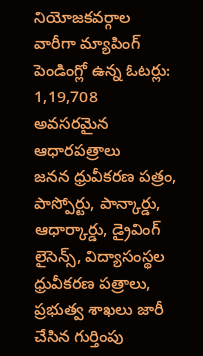నియోజకవర్గాల
వారీగా మ్యాపింగ్
పెండింగ్లో ఉన్న ఓటర్లు:
1,19,708
అవసరమైన ఆధారపత్రాలు
జనన ధ్రువీకరణ పత్రం, పాస్పోర్టు, పాన్కార్డు, ఆధార్కార్డు, డ్రైవింగ్ లైసెన్స్, విద్యాసంస్థల ధ్రువీకరణ పత్రాలు, ప్రభుత్వ శాఖలు జారీ చేసిన గుర్తింపు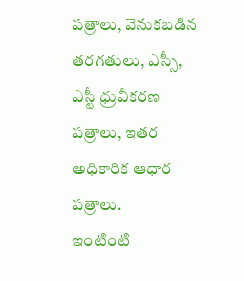పత్రాలు, వెనుకబడిన తరగతులు, ఎస్సీ, ఎస్టీ ధ్రువీకరణ పత్రాలు, ఇతర అధికారిక ఆధార పత్రాలు.
ఇంటింటి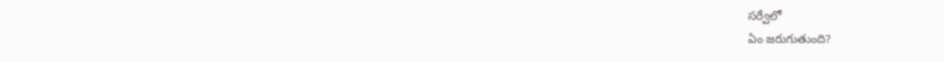సర్వేలో
ఏం జరుగుతుంది?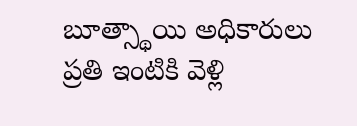బూత్స్థాయి అధికారులు ప్రతి ఇంటికి వెళ్లి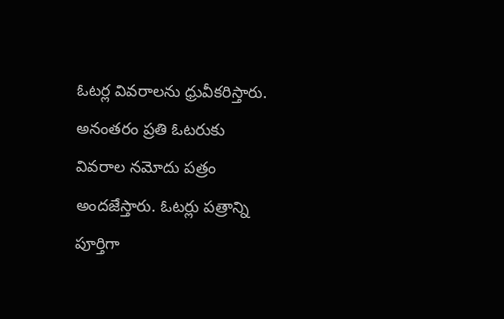ఓటర్ల వివరాలను ధ్రువీకరిస్తారు. అనంతరం ప్రతి ఓటరుకు వివరాల నమోదు పత్రం అందజేస్తారు. ఓటర్లు పత్రాన్ని పూర్తిగా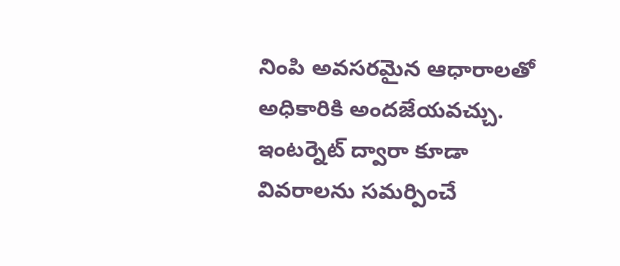నింపి అవసరమైన ఆధారాలతో అధికారికి అందజేయవచ్చు. ఇంటర్నెట్ ద్వారా కూడా వివరాలను సమర్పించే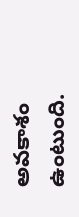అవకాశం ఉంటుంది.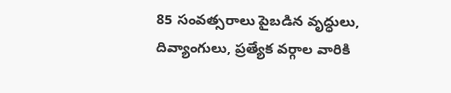85 సంవత్సరాలు పైబడిన వృద్ధులు, దివ్యాంగులు, ప్రత్యేక వర్గాల వారికి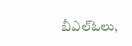బీఎల్ఓలు,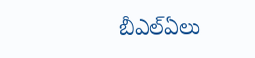బీఎల్ఏలు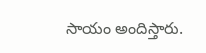సాయం అందిస్తారు.